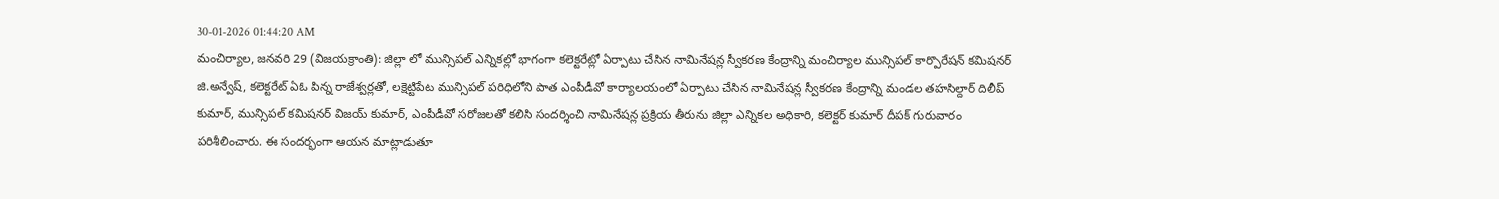30-01-2026 01:44:20 AM
మంచిర్యాల, జనవరి 29 (విజయక్రాంతి): జిల్లా లో మున్సిపల్ ఎన్నికల్లో భాగంగా కలెక్టరేట్లో ఏర్పాటు చేసిన నామినేషన్ల స్వీకరణ కేంద్రాన్ని మంచిర్యాల మున్సిపల్ కార్పొరేషన్ కమిషనర్ జి.అన్వేష్, కలెక్టరేట్ ఏఓ పిన్న రాజేశ్వర్లతో, లక్షెట్టిపేట మున్సిపల్ పరిధిలోని పాత ఎంపీడీవో కార్యాలయంలో ఏర్పాటు చేసిన నామినేషన్ల స్వీకరణ కేంద్రాన్ని మండల తహసిల్దార్ దిలీప్ కుమార్, మున్సిపల్ కమిషనర్ విజయ్ కుమార్, ఎంపీడీవో సరోజలతో కలిసి సందర్శించి నామినేషన్ల ప్రక్రియ తీరును జిల్లా ఎన్నికల అధికారి, కలెక్టర్ కుమార్ దీపక్ గురువారం పరిశీలించారు. ఈ సందర్భంగా ఆయన మాట్లాడుతూ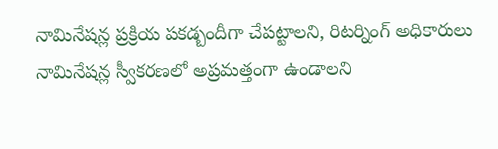నామినేషన్ల ప్రక్రియ పకడ్బందీగా చేపట్టాలని, రిటర్నింగ్ అధికారులు నామినేషన్ల స్వీకరణలో అప్రమత్తంగా ఉండాలని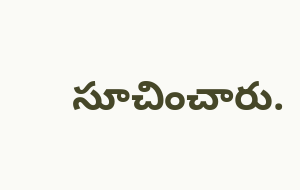సూచించారు.